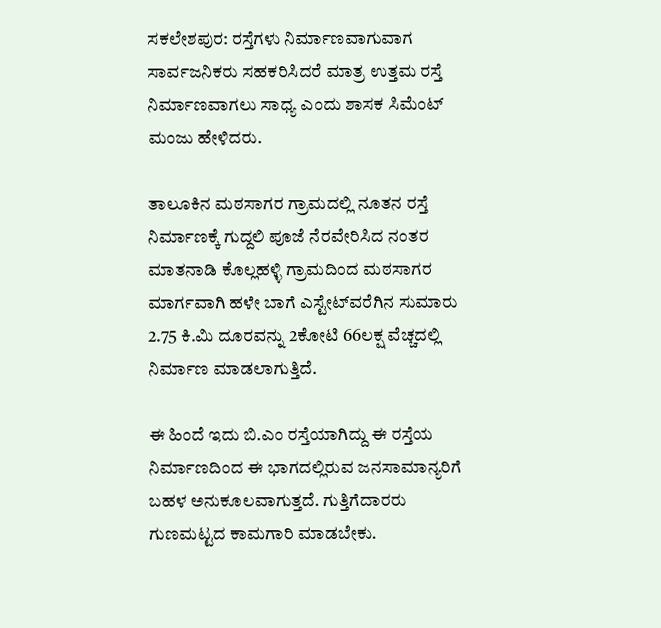ಸಕಲೇಶಪುರ: ರಸ್ತೆಗಳು ನಿರ್ಮಾಣವಾಗುವಾಗ ಸಾರ್ವಜನಿಕರು ಸಹಕರಿಸಿದರೆ ಮಾತ್ರ ಉತ್ತಮ ರಸ್ತೆ ನಿರ್ಮಾಣವಾಗಲು ಸಾಧ್ಯ ಎಂದು ಶಾಸಕ ಸಿಮೆಂಟ್ ಮಂಜು ಹೇಳಿದರು.

ತಾಲೂಕಿನ ಮಠಸಾಗರ ಗ್ರಾಮದಲ್ಲಿ ನೂತನ ರಸ್ತೆ ನಿರ್ಮಾಣಕ್ಕೆ ಗುದ್ದಲಿ ಪೂಜೆ ನೆರವೇರಿಸಿದ ನಂತರ ಮಾತನಾಡಿ ಕೊಲ್ಲಹಳ್ಳಿ ಗ್ರಾಮದಿಂದ ಮಠಸಾಗರ ಮಾರ್ಗವಾಗಿ ಹಳೇ ಬಾಗೆ ಎಸ್ಟೇಟ್‌ವರೆಗಿನ ಸುಮಾರು 2.75 ಕಿ.ಮಿ ದೂರವನ್ನು 2ಕೋಟಿ 66ಲಕ್ಷ ವೆಚ್ಚದಲ್ಲಿ ನಿರ್ಮಾಣ ಮಾಡಲಾಗುತ್ತಿದೆ.

ಈ ಹಿಂದೆ ಇದು ಬಿ.ಎಂ ರಸ್ತೆಯಾಗಿದ್ದು ಈ ರಸ್ತೆಯ ನಿರ್ಮಾಣದಿಂದ ಈ ಭಾಗದಲ್ಲಿರುವ ಜನಸಾಮಾನ್ಯರಿಗೆ ಬಹಳ ಅನುಕೂಲವಾಗುತ್ತದೆ. ಗುತ್ತಿಗೆದಾರರು ಗುಣಮಟ್ಟದ ಕಾಮಗಾರಿ ಮಾಡಬೇಕು.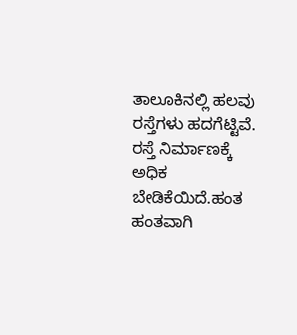ತಾಲೂಕಿನಲ್ಲಿ ಹಲವು ರಸ್ತೆಗಳು ಹದಗೆಟ್ಟಿವೆ. ರಸ್ತೆ ನಿರ್ಮಾಣಕ್ಕೆ ಅಧಿಕ ಬೇಡಿಕೆಯಿದೆ.ಹಂತ ಹಂತವಾಗಿ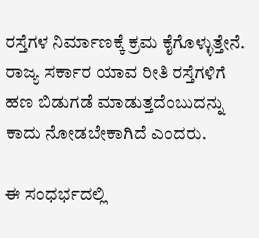ರಸ್ತೆಗಳ ನಿರ್ಮಾಣಕ್ಕೆ ಕ್ರಮ ಕೈಗೊಳ್ಳುತ್ತೇನೆ. ರಾಜ್ಯ ಸರ್ಕಾರ ಯಾವ ರೀತಿ ರಸ್ತೆಗಳಿಗೆ ಹಣ ಬಿಡುಗಡೆ ಮಾಡುತ್ತದೆಂಬುದನ್ನು ಕಾದು ನೋಡಬೇಕಾಗಿದೆ ಎಂದರು.

ಈ ಸಂಧರ್ಭದಲ್ಲಿ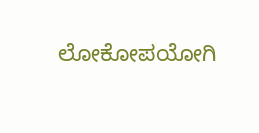ಲೋಕೋಪಯೋಗಿ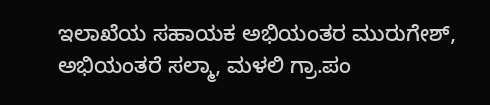ಇಲಾಖೆಯ ಸಹಾಯಕ ಅಭಿಯಂತರ ಮುರುಗೇಶ್, ಅಭಿಯಂತರೆ ಸಲ್ಮಾ, ಮಳಲಿ ಗ್ರಾ.ಪಂ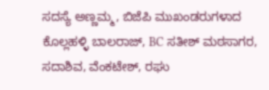ಸದಸ್ಯೆ ಅಣ್ಣಮ್ಮ, ಬಿಜೆಪಿ ಮುಖಂಡರುಗಳಾದ ಕೊಲ್ಲಹಳ್ಳಿ ಬಾಲರಾಜ್, BC ಸತೀಶ್ ಮಠಸಾಗರ, ಸದಾಶಿವ, ವೆಂಕಟೇಶ್, ರಘು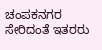ಚಂಪಕನಗರ ಸೇರಿದಂತೆ ಇತರರು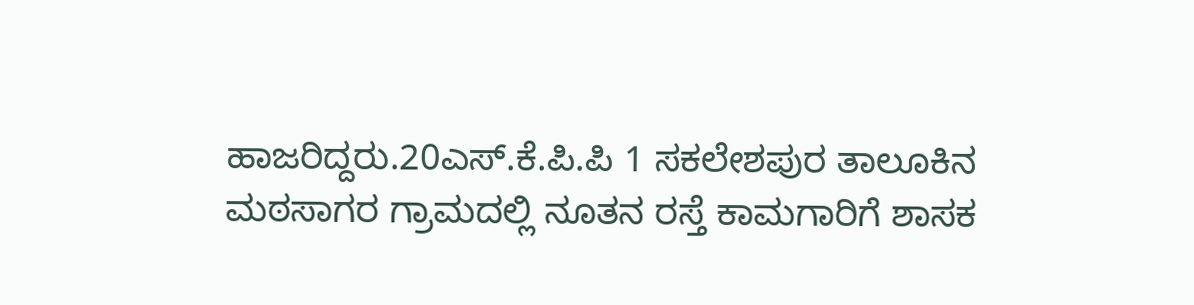ಹಾಜರಿದ್ದರು.20ಎಸ್.ಕೆ.ಪಿ.ಪಿ 1 ಸಕಲೇಶಪುರ ತಾಲೂಕಿನ ಮಠಸಾಗರ ಗ್ರಾಮದಲ್ಲಿ ನೂತನ ರಸ್ತೆ ಕಾಮಗಾರಿಗೆ ಶಾಸಕ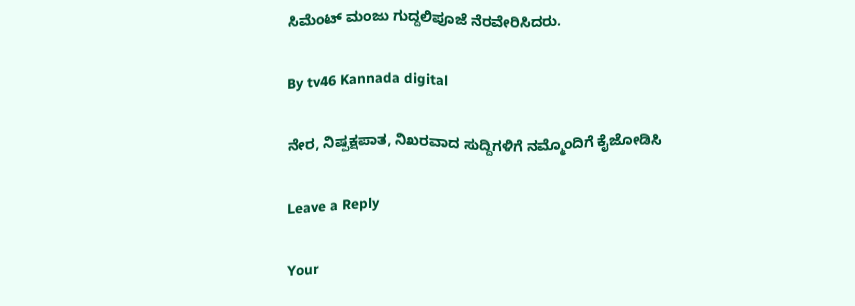ಸಿಮೆಂಟ್ ಮಂಜು ಗುದ್ದಲಿಪೂಜೆ ನೆರವೇರಿಸಿದರು.

By tv46 Kannada digital

ನೇರ, ನಿಷ್ಪಕ್ಷಪಾತ, ನಿಖರವಾದ ಸುದ್ದಿಗಳಿಗೆ ನಮ್ಮೊಂದಿಗೆ ಕೈಜೋಡಿಸಿ

Leave a Reply

Your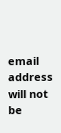email address will not be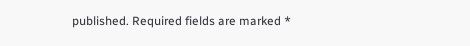published. Required fields are marked *